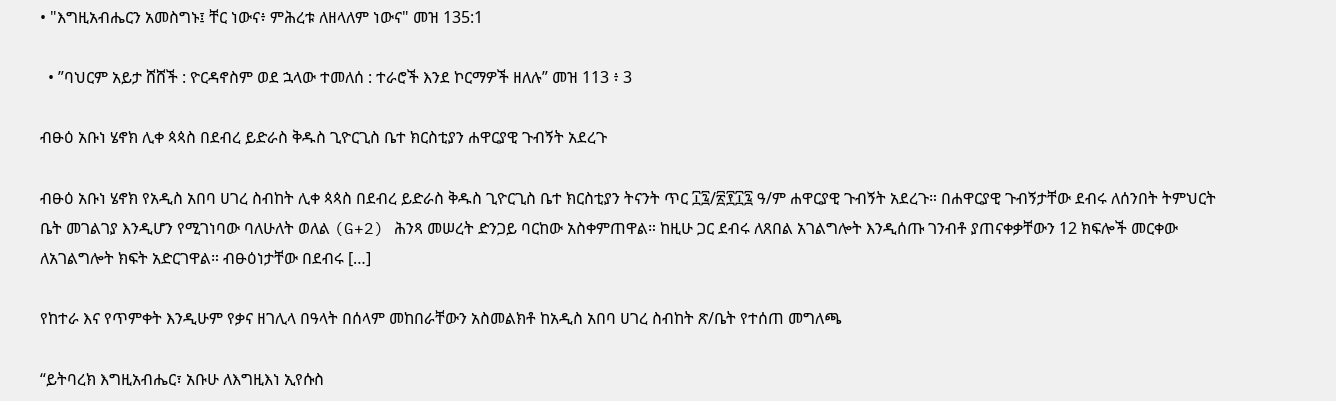• "እግዚአብሔርን አመስግኑ፤ ቸር ነውና፥ ምሕረቱ ለዘላለም ነውና" መዝ 135:1

  • ”ባህርም አይታ ሸሸች : ዮርዳኖስም ወደ ኋላው ተመለሰ : ተራሮች እንደ ኮርማዎች ዘለሉ” መዝ 113 ፥ 3

ብፁዕ አቡነ ሄኖክ ሊቀ ጳጳስ በደብረ ይድራስ ቅዱስ ጊዮርጊስ ቤተ ክርስቲያን ሐዋርያዊ ጉብኝት አደረጉ

ብፁዕ አቡነ ሄኖክ የአዲስ አበባ ሀገረ ስብከት ሊቀ ጳጳስ በደብረ ይድራስ ቅዱስ ጊዮርጊስ ቤተ ክርስቲያን ትናንት ጥር ፲፯/፳፻፲፯ ዓ/ም ሐዋርያዊ ጉብኝት አደረጉ። በሐዋርያዊ ጉብኝታቸው ደብሩ ለሰንበት ትምህርት ቤት መገልገያ እንዲሆን የሚገነባው ባለሁለት ወለል (G+2) ሕንጻ መሠረት ድንጋይ ባርከው አስቀምጠዋል። ከዚሁ ጋር ደብሩ ለጸበል አገልግሎት እንዲሰጡ ገንብቶ ያጠናቀቃቸውን 12 ክፍሎች መርቀው ለአገልግሎት ክፍት አድርገዋል። ብፁዕነታቸው በደብሩ […]

የከተራ እና የጥምቀት እንዲሁም የቃና ዘገሊላ በዓላት በሰላም መከበራቸውን አስመልክቶ ከአዲስ አበባ ሀገረ ስብከት ጽ/ቤት የተሰጠ መግለጫ

“ይትባረክ እግዚአብሔር፣ አቡሁ ለእግዚእነ ኢየሱስ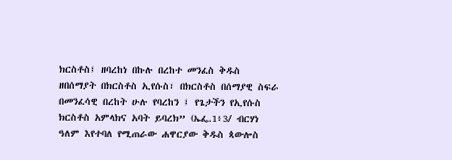ክርስቶስ፤ ዘባረከነ በኩሉ በረከተ መንፈስ ቅዱስ ዘበሰማያት በክርስቶስ ኢየሱስ፣ በክርስቶስ በሰማያዊ ስፍራ በመንፈሳዊ በረከት ሁሉ የባረከን ፤ የጌታችን የኢየሱስ ክርስቶስ አምላክና አባት ይባረክ” (ኤፌ.1፥3/ ብርሃነ ዓለም እየተባለ የሚጠራው ሐዋርያው ቅዱስ ጳውሎስ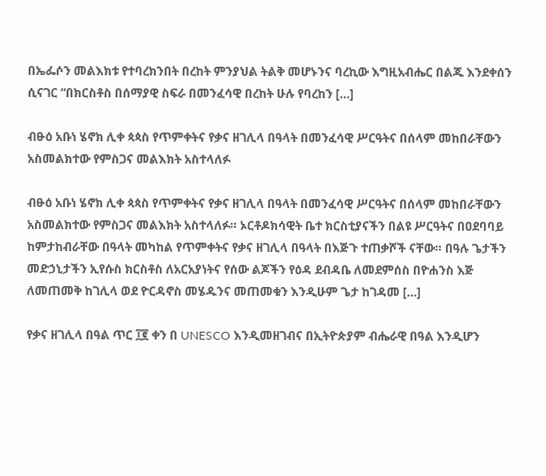በኤፌሶን መልእክቱ የተባረክንበት በረከት ምንያህል ትልቅ መሆኑንና ባረኪው እግዚአብሔር በልጁ እንደቀሰን ሲናገር “በክርስቶስ በሰማያዊ ስፍራ በመንፈሳዊ በረከት ሁሉ የባረከን […]

ብፁዕ አቡነ ሄኖክ ሊቀ ጳጳስ የጥምቀትና የቃና ዘገሊላ በዓላት በመንፈሳዊ ሥርዓትና በሰላም መከበራቸውን አስመልክተው የምስጋና መልእክት አስተላለፉ

ብፁዕ አቡነ ሄኖክ ሊቀ ጳጳስ የጥምቀትና የቃና ዘገሊላ በዓላት በመንፈሳዊ ሥርዓትና በሰላም መከበራቸውን አስመልክተው የምስጋና መልእክት አስተላለፉ። ኦርቶዶክሳዊት ቤተ ክርስቲያናችን በልዩ ሥርዓትና በዐደባባይ ከምታከብራቸው በዓላት መካከል የጥምቀትና የቃና ዘገሊላ በዓላት በእጅጉ ተጠቃሾች ናቸው። በዓሉ ጌታችን መድኃኒታችን ኢየሱስ ክርስቶስ ለአርአያነትና የሰው ልጆችን የዕዳ ደብዳቤ ለመደምሰስ በዮሐንስ እጅ ለመጠመቅ ከገሊላ ወደ ዮርዳኖስ መሄዱንና መጠመቁን እንዲሁም ጌታ ከገዳመ […]

የቃና ዘገሊላ በዓል ጥር ፲፪ ቀን በ UNESCO እንዲመዘገብና በኢትዮጵያም ብሔራዊ በዓል እንዲሆን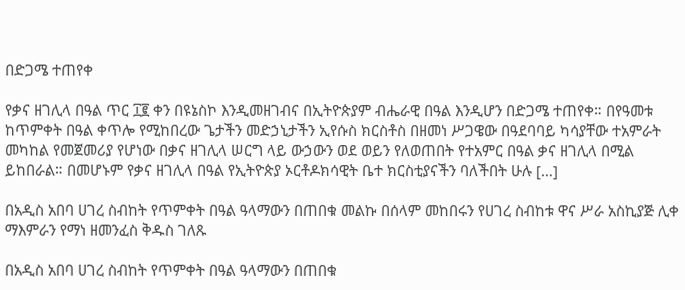በድጋሜ ተጠየቀ

የቃና ዘገሊላ በዓል ጥር ፲፪ ቀን በዩኔስኮ እንዲመዘገብና በኢትዮጵያም ብሔራዊ በዓል እንዲሆን በድጋሜ ተጠየቀ። በየዓመቱ ከጥምቀት በዓል ቀጥሎ የሚከበረው ጌታችን መድኃኒታችን ኢየሱስ ክርስቶስ በዘመነ ሥጋዌው በዓደባባይ ካሳያቸው ተአምራት መካከል የመጀመሪያ የሆነው በቃና ዘገሊላ ሠርግ ላይ ውኃውን ወደ ወይን የለወጠበት የተአምር በዓል ቃና ዘገሊላ በሚል ይከበራል። በመሆኑም የቃና ዘገሊላ በዓል የኢትዮጵያ ኦርቶዶክሳዊት ቤተ ክርስቲያናችን ባለችበት ሁሉ […]

በአዲስ አበባ ሀገረ ስብከት የጥምቀት በዓል ዓላማውን በጠበቁ መልኩ በሰላም መከበሩን የሀገረ ስብከቱ ዋና ሥራ አስኪያጅ ሊቀ ማእምራን የማነ ዘመንፈስ ቅዱስ ገለጹ

በአዲስ አበባ ሀገረ ስብከት የጥምቀት በዓል ዓላማውን በጠበቁ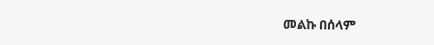መልኩ በሰላም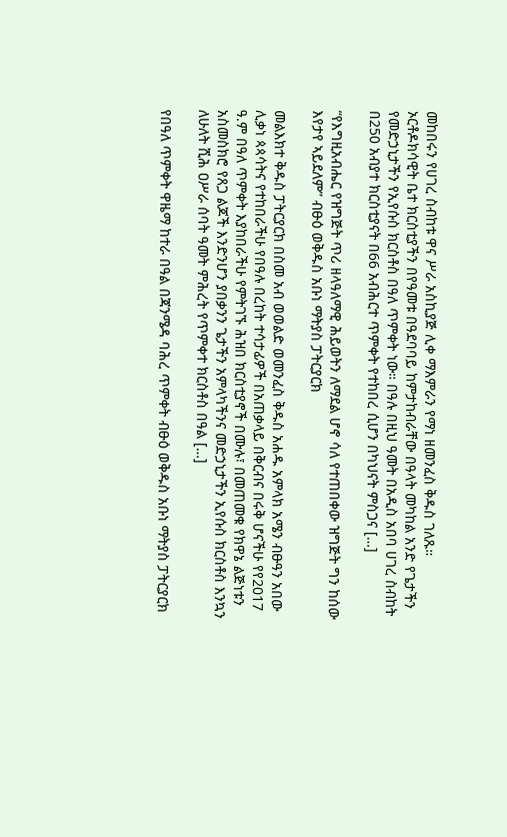መከበሩን የሀገረ ስብከቱ ዋና ሥራ አስኪያጅ ሊቀ ማእምራን የማነ ዘመንፈስ ቅዱስ ገለጹ። ኦርቶዶክሳዊት ቤተ ክርስቲያችን በየዓመቱ በዓደባባይ ከምታከብራቸው በዓላት መካከል አንድ የጌታችን የመድኃኒታችን የኢየሱስ ክርስቶስ በዓለ ጥምቀት ነው። በዓሉ በዚህ ዓመት በአዲስ አበባ ሀገረ ስብከት በ250 አብያተ ክርስቲያናት በ66 አብሕርተ ጥምቀት የተከበረ ሲሆን በካህናት ምስጋና […]

“የእግዚአብሔር የዝግጅት ጥሪ ዘላዓለማዊ ሕይወትን ለማደል ሆኖ ሳለ የተጠበቀው ዝግጅት ግን ከሰው እየታየ ኣይደለም” ብፁዕ ወቅዱስ አቡነ ማትያስ ፓትርያርክ

መልእክተ ቅዱስ ፓትርያርክ በስመ አብ ወወልድ ወመንፈስ ቅዱስ አሐዱ አምላክ አሜን ብፁዓን አበው ሊቃነ ጳጳሳትና የተከበራችሁ የበዓሉ በረከት ተሳታፊዎች በአጠቃላይ በቅርብና በሩቅ ሆናችሁ የየ2017 ዓ.ም በዓለ ጥምቀት እያከበራችሁ የምትገኙ ሕዝበ ክርስቲያኖች በሙሉ፣ በመጠመቁ የክዋኔ ልጅነቱን አስመስክሮ የጸጋ ልጆች እንድንሆን ያበቃንን ጌታችን አምላካችንና መድኃኒታችን ኢየሱስ ክርስቶስ እንኳን ለሁለት ሺሕ ዐሥራ ሰባት ዓመት ምሕረት የጥምቀተ ክርስቶስ በዓል […]

የበዓለ ጥምቀት ዋዜማ ከተራ በዓል በጃንሜዳ ባሕረ ጥምቀት ብፁዕ ወቅዱስ አቡነ ማትያስ ፓትርያርክ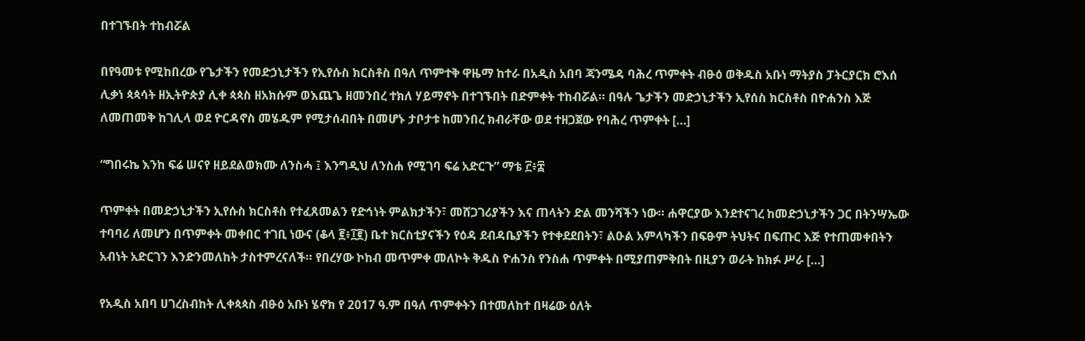በተገኙበት ተከብሯል

በየዓመቱ የሚከበረው የጌታችን የመድኃኒታችን የኢየሱስ ክርስቶስ በዓለ ጥምተቅ ዋዜማ ከተራ በአዲስ አበባ ጃንሜዳ ባሕረ ጥምቀት ብፁዕ ወቅዱስ አቡነ ማትያስ ፓትርያርክ ሮእሰ ሊቃነ ጳጳሳት ዘኢትዮጵያ ሊቀ ጳጳስ ዘአክሱም ወእጨጌ ዘመንበረ ተክለ ሃይማኖት በተገኙበት በድምቀት ተከብሯል። በዓሉ ጌታችን መድኃኒታችን ኢየሰስ ክርስቶስ በዮሐንስ እጅ ለመጠመቅ ከገሊላ ወደ ዮርዳኖስ መሄዱም የሚታሰብበት በመሆኑ ታቦታቱ ከመንበረ ክብራቸው ወደ ተዘጋጀው የባሕረ ጥምቀት […]

“ግበሩኬ እንከ ፍሬ ሠናየ ዘይደልወክሙ ለንስሓ ፤ እንግዲህ ለንስሐ የሚገባ ፍሬ አድርጉ” ማቴ ፫፥፰

ጥምቀት በመድኃኒታችን ኢየሱስ ክርስቶስ የተፈጸመልን የድኅነት ምልክታችን፣ መሸጋገሪያችን እና ጠላትን ድል መንሻችን ነው። ሐዋርያው እንደተናገረ ከመድኃኒታችን ጋር በትንሣኤው ተባባሪ ለመሆን በጥምቀት መቀበር ተገቢ ነውና (ቆላ ፪፥፲፪) ቤተ ክርስቲያናችን የዕዳ ደብዳቤያችን የተቀደደበትን፣ ልዑል አምላካችን በፍፁም ትህትና በፍጡር እጅ የተጠመቀበትን አብነት አድርገን እንድንመለከት ታስተምረናለች። የበረሃው ኮከብ መጥምቀ መለኮት ቅዱስ ዮሐንስ የንስሐ ጥምቀት በሚያጠምቅበት በዚያን ወራት ከክፉ ሥራ […]

የአዲስ አበባ ሀገረስብከት ሊቀጳጳስ ብፁዕ አቡነ ሄኖክ የ 2017 ዓ.ም በዓለ ጥምቀትን በተመለከተ በዛሬው ዕለት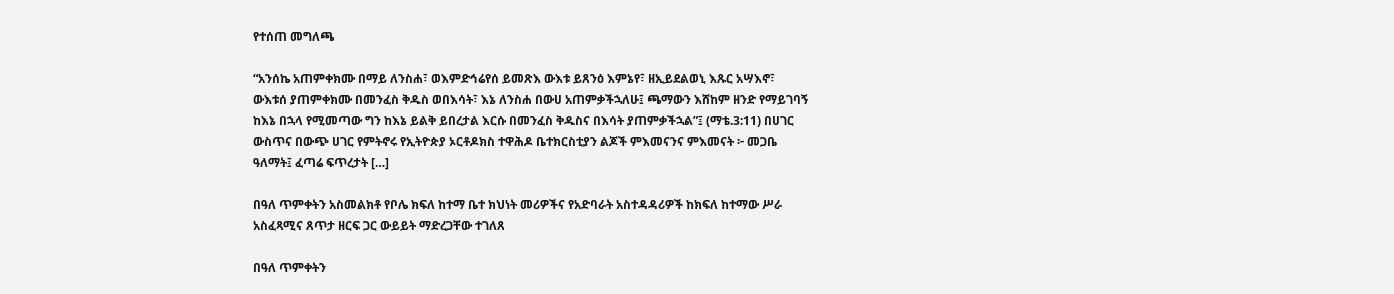የተሰጠ መግለጫ

“አንሰኬ አጠምቀክሙ በማይ ለንስሐ፣ ወእምድኅሬየሰ ይመጽእ ውእቱ ይጸንዕ እምኔየ፣ ዘኢይደልወኒ እጹር አሣእኖ፣ ውእቱሰ ያጠምቀክሙ በመንፈስ ቅዱስ ወበእሳት፣ እኔ ለንስሐ በውሀ አጠምቃችኋለሁ፤ ጫማውን እሸከም ዘንድ የማይገባኝ ከእኔ በኋላ የሚመጣው ግን ከእኔ ይልቅ ይበረታል እርሱ በመንፈስ ቅዱስና በእሳት ያጠምቃችኋል”፤ (ማቴ.3:11) በሀገር ውስጥና በውጭ ሀገር የምትኖሩ የኢትዮጵያ ኦርቶዶክስ ተዋሕዶ ቤተክርስቲያን ልጆች ምእመናንና ምእመናት ፦ መጋቤ ዓለማት፤ ፈጣሬ ፍጥረታት […]

በዓለ ጥምቀትን አስመልክቶ የቦሌ ክፍለ ከተማ ቤተ ክህነት መሪዎችና የአድባራት አስተዳዳሪዎች ከክፍለ ከተማው ሥራ አስፈጻሚና ጸጥታ ዘርፍ ጋር ውይይት ማድረጋቸው ተገለጸ

በዓለ ጥምቀትን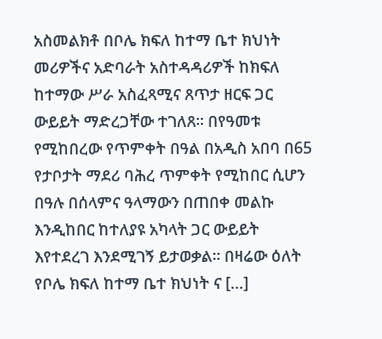አስመልክቶ በቦሌ ክፍለ ከተማ ቤተ ክህነት መሪዎችና አድባራት አስተዳዳሪዎች ከክፍለ ከተማው ሥራ አስፈጻሚና ጸጥታ ዘርፍ ጋር ውይይት ማድረጋቸው ተገለጸ። በየዓመቱ የሚከበረው የጥምቀት በዓል በአዲስ አበባ በ65 የታቦታት ማደሪ ባሕረ ጥምቀት የሚከበር ሲሆን በዓሉ በሰላምና ዓላማውን በጠበቀ መልኩ እንዲከበር ከተለያዩ አካላት ጋር ውይይት እየተደረገ እንደሚገኝ ይታወቃል። በዛሬው ዕለት የቦሌ ክፍለ ከተማ ቤተ ክህነት ና […]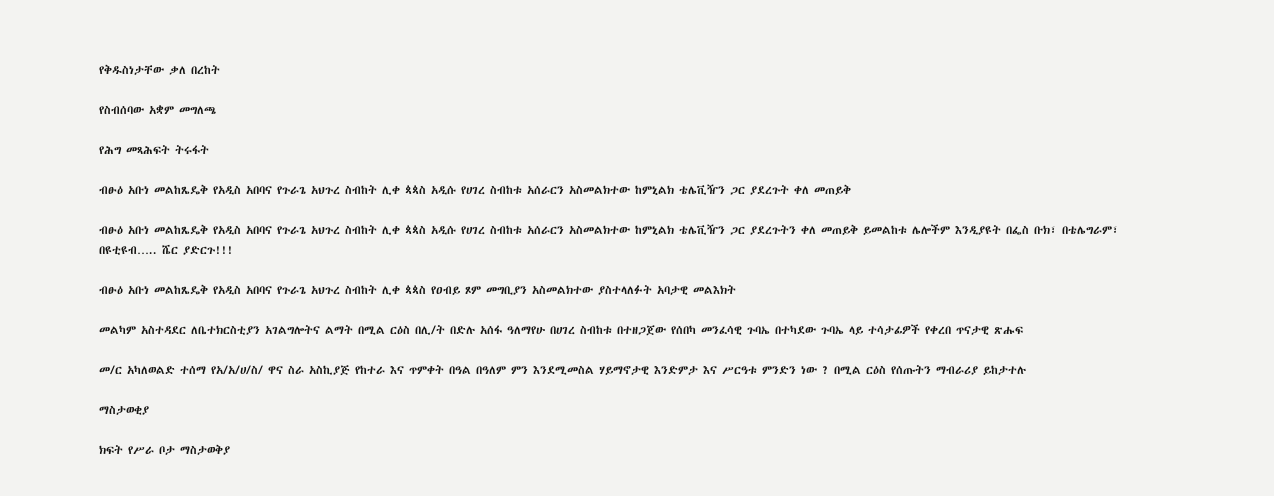የቅዱስነታቸው ቃለ በረከት

የስብሰባው አቋም መግለጫ

የሕግ መጻሕፍት ትሩፋት

ብፁዕ አቡነ መልከጼዴቅ የአዲስ አበባና የጉራጌ አህጉረ ስብከት ሊቀ ጳጳስ አዲሱ የሀገረ ስብከቱ አሰራርን አስመልክተው ከምኒልክ ቴሌቪዥን ጋር ያደረጉት ቀለ መጠይቅ

ብፁዕ አቡነ መልከጼዴቅ የአዲስ አበባና የጉራጌ አህጉረ ስብከት ሊቀ ጳጳስ አዲሱ የሀገረ ስብከቱ አሰራርን አስመልክተው ከምኒልክ ቴሌቪዥን ጋር ያደረጉትን ቀለ መጠይቅ ይመልከቱ ሌሎችም እንዲያዩት በፌስ ቡክ፣ በቴሌግራም፣ በዩቲዩብ….. ሼር ያድርጉ!!!

ብፁዕ አቡነ መልከጼዴቅ የአዲስ አበባና የጉራጌ አህጉረ ስብከት ሊቀ ጳጳስ የዐብይ ጾም መግቢያን አስመልክተው ያስተላለፉት አባታዊ መልእክት

መልካም አስተዳደር ለቤተክርስቲያን አገልግሎትና ልማት በሚል ርዕስ በሊ/ት በድሉ አሰፋ ዓለማየሁ በሀገረ ስብከቱ በተዘጋጀው የሰበካ መንፈሳዊ ጉባኤ በተካደው ጉባኤ ላይ ተሳታፊዎች የቀረበ ጥናታዊ ጽሑፍ

መ/ር አካለወልድ ተሰማ የአ/አ/ሀ/ስ/ ዋና ስራ አስኪያጅ የከተራ እና ጥምቀት በዓል በዓለም ምን እንደሚመስል ሃይማኖታዊ እንድምታ እና ሥርዓቱ ምንድን ነው ? በሚል ርዕስ የሰጡትን ማብራሪያ ይከታተሉ

ማስታወቂያ

ክፍት የሥራ ቦታ ማስታወቅያ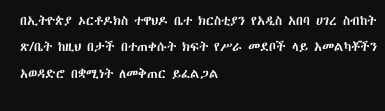በኢትዮጵያ ኦርቶዶክስ ተዋህዶ ቤተ ክርስቲያን የአዲስ አበባ ሀገረ ስብከት ጽ/ቤት ከዚህ በታች በተጠቀሱት ክፍት የሥራ መደቦች ላይ አመልካቾችን አወዳድሮ በቋሚነት ለመቅጠር ይፈልጋል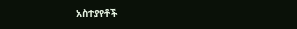አስተያየቶች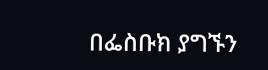በፌስቡክ ያግኙን